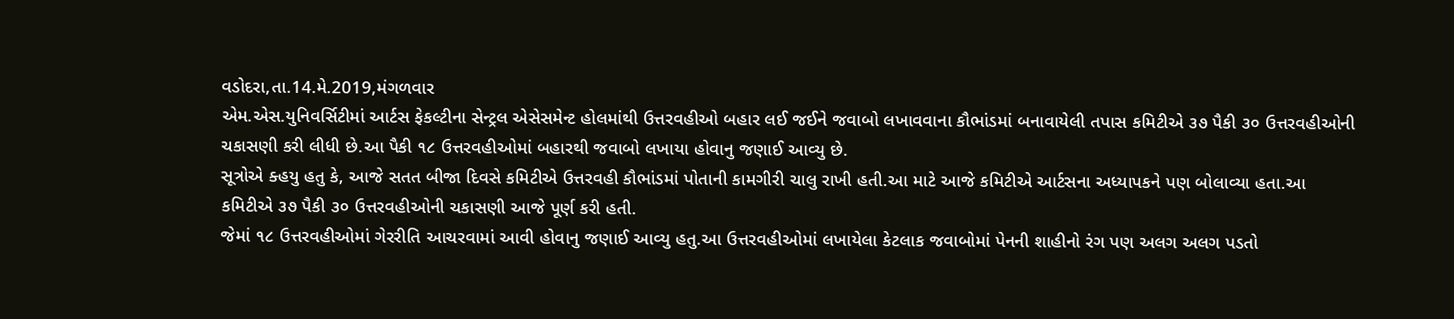વડોદરા,તા.14.મે.2019,મંગળવાર
એમ.એસ.યુનિવર્સિટીમાં આર્ટસ ફેકલ્ટીના સેન્ટ્રલ એસેસમેન્ટ હોલમાંથી ઉત્તરવહીઓ બહાર લઈ જઈને જવાબો લખાવવાના કૌભાંડમાં બનાવાયેલી તપાસ કમિટીએ ૩૭ પૈકી ૩૦ ઉત્તરવહીઓની ચકાસણી કરી લીધી છે.આ પૈકી ૧૮ ઉત્તરવહીઓમાં બહારથી જવાબો લખાયા હોવાનુ જણાઈ આવ્યુ છે.
સૂત્રોએ ક્હયુ હતુ કે, આજે સતત બીજા દિવસે કમિટીએ ઉત્તરવહી કૌભાંડમાં પોતાની કામગીરી ચાલુ રાખી હતી.આ માટે આજે કમિટીએ આર્ટસના અધ્યાપકને પણ બોલાવ્યા હતા.આ કમિટીએ ૩૭ પૈકી ૩૦ ઉત્તરવહીઓની ચકાસણી આજે પૂર્ણ કરી હતી.
જેમાં ૧૮ ઉત્તરવહીઓમાં ગેરરીતિ આચરવામાં આવી હોવાનુ જણાઈ આવ્યુ હતુ.આ ઉત્તરવહીઓમાં લખાયેલા કેટલાક જવાબોમાં પેનની શાહીનો રંગ પણ અલગ અલગ પડતો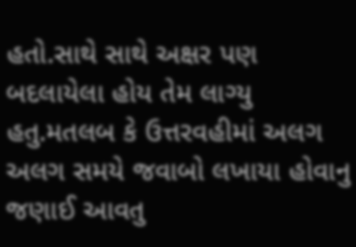હતો.સાથે સાથે અક્ષર પણ બદલાયેલા હોય તેમ લાગ્યુ હતુ.મતલબ કે ઉત્તરવહીમાં અલગ અલગ સમયે જવાબો લખાયા હોવાનુ જણાઈ આવતુ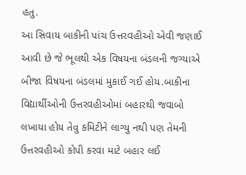હતુ.
આ સિવાય બાકીની પાંચ ઉત્તરવહીઓ એવી જણાઈ આવી છે જે ભૂલથી એક વિષયના બંડલની જગ્યાએ બીજા વિષયના બંડલમાં મુકાઈ ગઈ હોય.બાકીના વિદ્યાર્થીઓની ઉત્તરવહીઓમાં બહારથી જવાબો લખાયા હોય તેવુ કમિટીને લાગ્યુ નથી પણ તેમની ઉત્તરવહીઓ કોપી કરવા માટે બહાર લઈ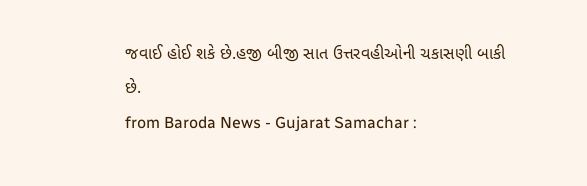જવાઈ હોઈ શકે છે.હજી બીજી સાત ઉત્તરવહીઓની ચકાસણી બાકી છે.
from Baroda News - Gujarat Samachar :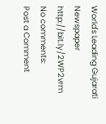World's Leading Gujarati Newspaper http://bit.ly/2WP2vrm
No comments:
Post a Comment